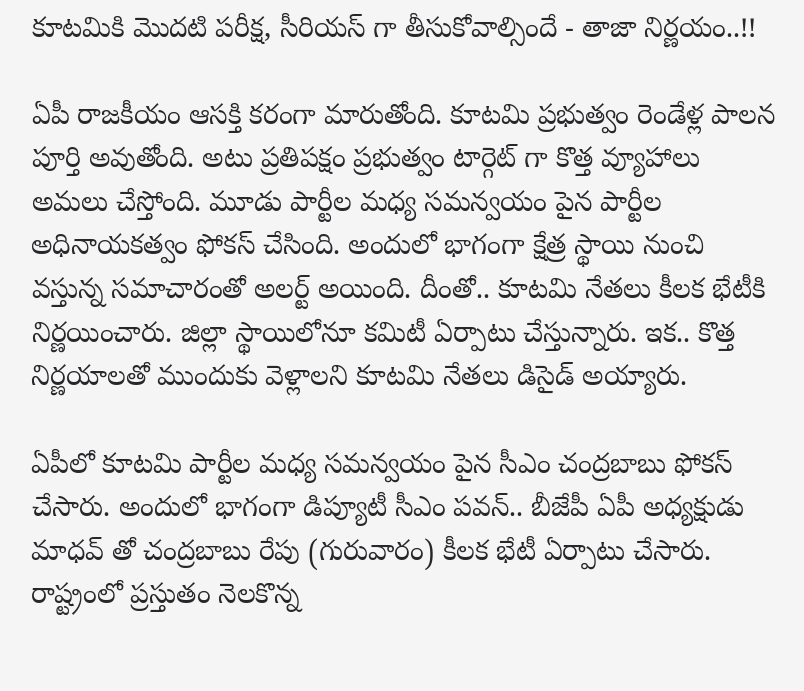కూటమికి మొదటి పరీక్ష, సీరియస్ గా తీసుకోవాల్సిందే - తాజా నిర్ణయం..!!

ఏపీ రాజకీయం ఆసక్తి కరంగా మారుతోంది. కూటమి ప్రభుత్వం రెండేళ్ల పాలన పూర్తి అవుతోంది. అటు ప్రతిపక్షం ప్రభుత్వం టార్గెట్ గా కొత్త వ్యూహాలు అమలు చేస్తోంది. మూడు పార్టీల మధ్య సమన్వయం పైన పార్టీల అధినాయకత్వం ఫోకస్ చేసింది. అందులో భాగంగా క్షేత్ర స్థాయి నుంచి వస్తున్న సమాచారంతో అలర్ట్ అయింది. దీంతో.. కూటమి నేతలు కీలక భేటీకి నిర్ణయించారు. జిల్లా స్థాయిలోనూ కమిటీ ఏర్పాటు చేస్తున్నారు. ఇక.. కొత్త నిర్ణయాలతో ముందుకు వెళ్లాలని కూటమి నేతలు డిసైడ్ అయ్యారు.

ఏపీలో కూటమి పార్టీల మధ్య సమన్వయం పైన సీఎం చంద్రబాబు ఫోకస్ చేసారు. అందులో భాగంగా డిప్యూటీ సీఎం పవన్.. బీజేపీ ఏపీ అధ్యక్షుడు మాధవ్ తో చంద్రబాబు రేపు (గురువారం) కీలక భేటీ ఏర్పాటు చేసారు. రాష్ట్రంలో ప్రస్తుతం నెలకొన్న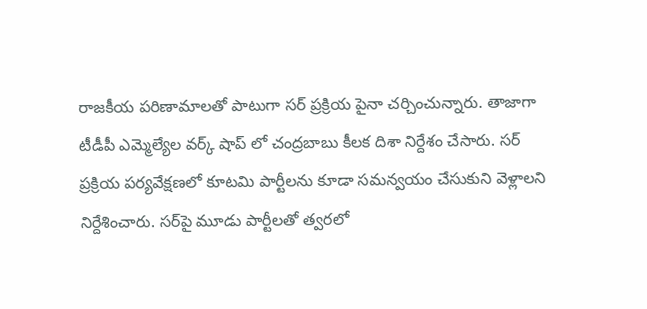రాజకీయ పరిణామాలతో పాటుగా సర్ ప్రక్రియ పైనా చర్చించున్నారు. తాజాగా టీడీపీ ఎమ్మెల్యేల వర్క్ షాప్ లో చంద్రబాబు కీలక దిశా నిర్దేశం చేసారు. సర్‌ ప్రక్రియ పర్యవేక్షణలో కూటమి పార్టీలను కూడా సమన్వయం చేసుకుని వెళ్లాలని నిర్దేశించారు. సర్‌పై మూడు పార్టీలతో త్వరలో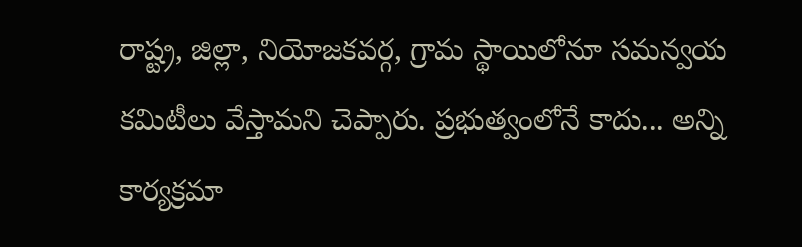రాష్ట్ర, జిల్లా, నియోజకవర్గ, గ్రామ స్థాయిలోనూ సమన్వయ కమిటీలు వేస్తామని చెప్పారు. ప్రభుత్వంలోనే కాదు... అన్ని కార్యక్రమా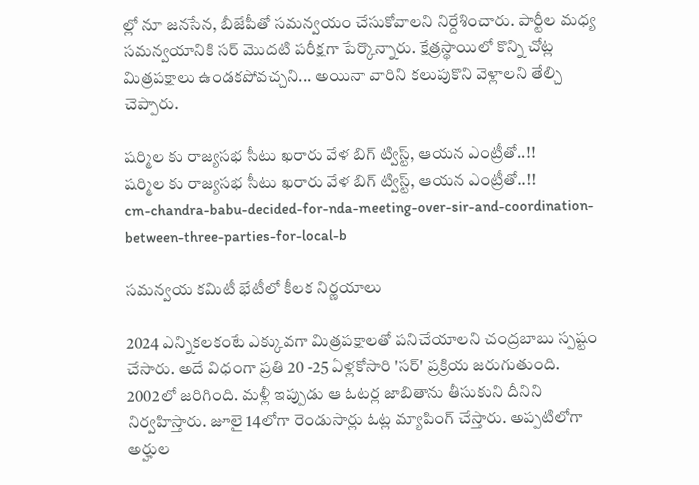ల్లో నూ జనసేన, బీజేపీతో సమన్వయం చేసుకోవాలని నిర్దేశించారు. పార్టీల మధ్య సమన్వయానికి సర్‌ మొదటి పరీక్షగా పేర్కొన్నారు. క్షేత్రస్థాయిలో కొన్ని చోట్ల మిత్రపక్షాలు ఉండకపోవచ్చని... అయినా వారిని కలుపుకొని వెళ్లాలని తేల్చి చెప్పారు.

షర్మిల కు రాజ్యసభ సీటు ఖరారు వేళ బిగ్ ట్విస్ట్, ఆయన ఎంట్రీతో..!!
షర్మిల కు రాజ్యసభ సీటు ఖరారు వేళ బిగ్ ట్విస్ట్, ఆయన ఎంట్రీతో..!!
cm-chandra-babu-decided-for-nda-meeting-over-sir-and-coordination-between-three-parties-for-local-b

సమన్వయ కమిటీ భేటీలో కీలక నిర్ణయాలు

2024 ఎన్నికలకంటే ఎక్కువగా మిత్రపక్షాలతో పనిచేయాలని చంద్రబాబు స్పష్టం చేసారు. అదే విధంగా ప్రతి 20 -25 ఏళ్లకోసారి 'సర్‌' ప్రక్రియ జరుగుతుంది. 2002లో జరిగింది. మళ్లీ ఇప్పుడు ఆ ఓటర్ల జాబితాను తీసుకుని దీనిని నిర్వహిస్తారు. జూలై 14లోగా రెండుసార్లు ఓట్ల మ్యాపింగ్‌ చేస్తారు. అప్పటిలోగా అర్హుల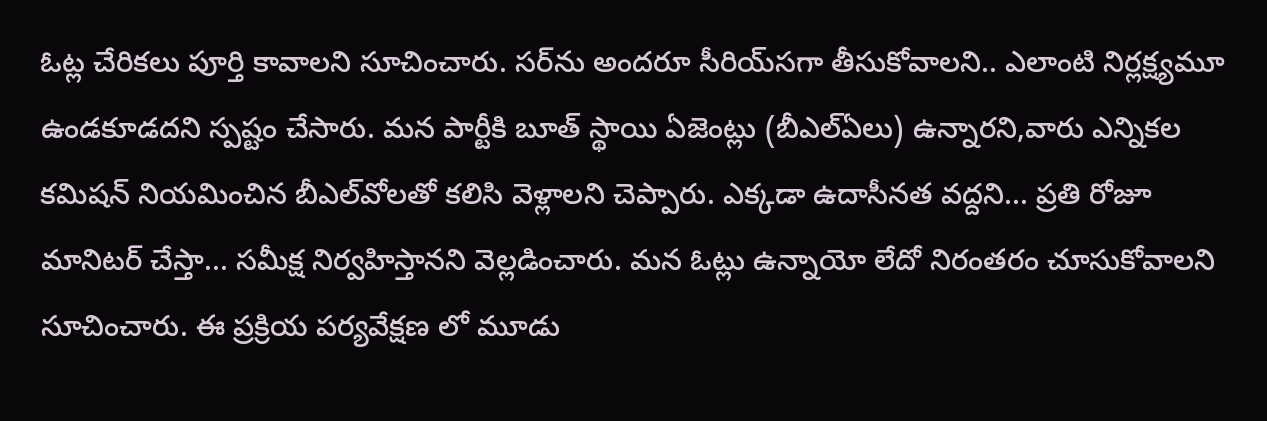ఓట్ల చేరికలు పూర్తి కావాలని సూచించారు. సర్‌ను అందరూ సీరియ్‌సగా తీసుకోవాలని.. ఎలాంటి నిర్లక్ష్యమూ ఉండకూడదని స్పష్టం చేసారు. మన పార్టీకి బూత్‌ స్థాయి ఏజెంట్లు (బీఎల్‌ఏలు) ఉన్నారని,వారు ఎన్నికల కమిషన్‌ నియమించిన బీఎల్‌వోలతో కలిసి వెళ్లాలని చెప్పారు. ఎక్కడా ఉదాసీనత వద్దని... ప్రతి రోజూ మానిటర్‌ చేస్తా... సమీక్ష నిర్వహిస్తానని వెల్లడించారు. మన ఓట్లు ఉన్నాయో లేదో నిరంతరం చూసుకోవాలని సూచించారు. ఈ ప్రక్రియ పర్యవేక్షణ లో మూడు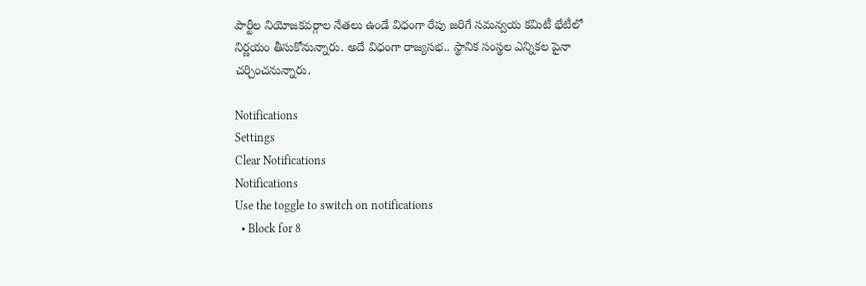పార్టీల నియోజకవర్గాల నేతలు ఉండే విధంగా రేపు జరిగే సమన్వయ కమిటీ భేటీలో నిర్ణయం తీసుకోనున్నారు. అదే విధంగా రాజ్యసభ.. స్థానిక సంస్థల ఎన్నికల పైనా చర్చించనున్నారు.

Notifications
Settings
Clear Notifications
Notifications
Use the toggle to switch on notifications
  • Block for 8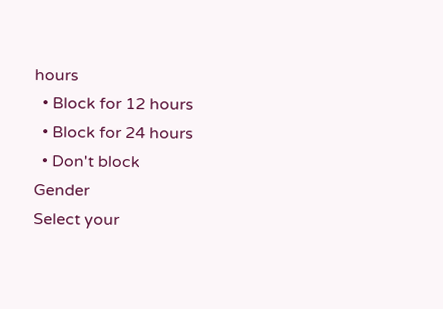hours
  • Block for 12 hours
  • Block for 24 hours
  • Don't block
Gender
Select your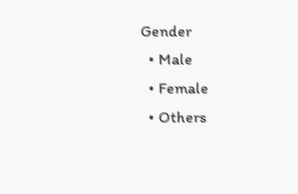Gender
  • Male
  • Female
  • Others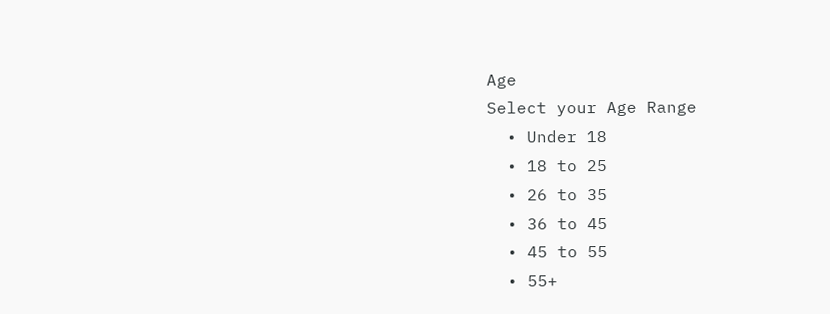Age
Select your Age Range
  • Under 18
  • 18 to 25
  • 26 to 35
  • 36 to 45
  • 45 to 55
  • 55+